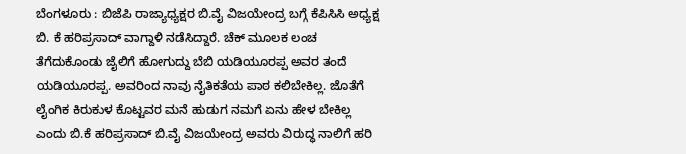ಬೆಂಗಳೂರು : ಬಿಜೆಪಿ ರಾಜ್ಯಾಧ್ಯಕ್ಷರ ಬಿ.ವೈ ವಿಜಯೇಂದ್ರ ಬಗ್ಗೆ ಕೆಪಿಸಿಸಿ ಅಧ್ಯಕ್ಷ ಬಿ. ಕೆ ಹರಿಪ್ರಸಾದ್ ವಾಗ್ದಾಳಿ ನಡೆಸಿದ್ದಾರೆ. ಚೆಕ್ ಮೂಲಕ ಲಂಚ ತೆಗೆದುಕೊಂಡು ಜೈಲಿಗೆ ಹೋಗುದ್ದು ಬೆಬಿ ಯಡಿಯೂರಪ್ಪ ಅವರ ತಂದೆ ಯಡಿಯೂರಪ್ಪ. ಅವರಿಂದ ನಾವು ನೈತಿಕತೆಯ ಪಾಠ ಕಲಿಬೇಕಿಲ್ಲ. ಜೊತೆಗೆ ಲೈಂಗಿಕ ಕಿರುಕುಳ ಕೊಟ್ಟವರ ಮನೆ ಹುಡುಗ ನಮಗೆ ಏನು ಹೇಳ ಬೇಕಿಲ್ಲ ಎಂದು ಬಿ.ಕೆ ಹರಿಪ್ರಸಾದ್ ಬಿ.ವೈ ವಿಜಯೇಂದ್ರ ಅವರು ವಿರುದ್ಧ ನಾಲಿಗೆ ಹರಿ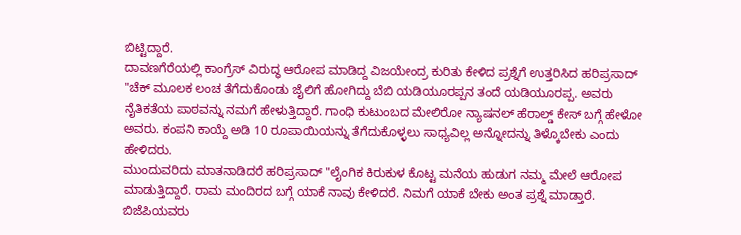ಬಿಟ್ಟಿದ್ದಾರೆ.
ದಾವಣಗೆರೆಯಲ್ಲಿ ಕಾಂಗ್ರೆಸ್ ವಿರುದ್ಧ ಆರೋಪ ಮಾಡಿದ್ದ ವಿಜಯೇಂದ್ರ ಕುರಿತು ಕೇಳಿದ ಪ್ರಶ್ನೆಗೆ ಉತ್ತರಿಸಿದ ಹರಿಪ್ರಸಾದ್ "ಚೆಕ್ ಮೂಲಕ ಲಂಚ ತೆಗೆದುಕೊಂಡು ಜೈಲಿಗೆ ಹೋಗಿದ್ದು ಬೆಬಿ ಯಡಿಯೂರಪ್ಪನ ತಂದೆ ಯಡಿಯೂರಪ್ಪ. ಅವರು ನೈತಿಕತೆಯ ಪಾಠವನ್ನು ನಮಗೆ ಹೇಳುತ್ತಿದ್ದಾರೆ. ಗಾಂಧಿ ಕುಟುಂಬದ ಮೇಲಿರೋ ನ್ಯಾಷನಲ್ ಹೆರಾಲ್ಡ್ ಕೇಸ್ ಬಗ್ಗೆ ಹೇಳೋ ಅವರು. ಕಂಪನಿ ಕಾಯ್ದೆ ಅಡಿ 10 ರೂಪಾಯಿಯನ್ನು ತೆಗೆದುಕೊಳ್ಳಲು ಸಾಧ್ಯವಿಲ್ಲ ಅನ್ನೋದನ್ನು ತಿಳ್ಕೊಬೇಕು ಎಂದು ಹೇಳಿದರು.
ಮುಂದುವರಿದು ಮಾತನಾಡಿದರೆ ಹರಿಪ್ರಸಾದ್ "ಲೈಂಗಿಕ ಕಿರುಕುಳ ಕೊಟ್ಟ ಮನೆಯ ಹುಡುಗ ನಮ್ಮ ಮೇಲೆ ಆರೋಪ ಮಾಡುತ್ತಿದ್ದಾರೆ. ರಾಮ ಮಂದಿರದ ಬಗ್ಗೆ ಯಾಕೆ ನಾವು ಕೇಳಿದರೆ. ನಿಮಗೆ ಯಾಕೆ ಬೇಕು ಅಂತ ಪ್ರಶ್ನೆ ಮಾಡ್ತಾರೆ. ಬಿಜೆಪಿಯವರು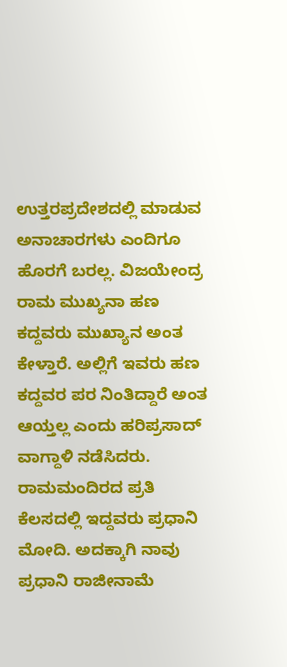ಉತ್ತರಪ್ರದೇಶದಲ್ಲಿ ಮಾಡುವ ಅನಾಚಾರಗಳು ಎಂದಿಗೂ ಹೊರಗೆ ಬರಲ್ಲ. ವಿಜಯೇಂದ್ರ ರಾಮ ಮುಖ್ಯನಾ ಹಣ ಕದ್ದವರು ಮುಖ್ಯಾನ ಅಂತ ಕೇಳ್ತಾರೆ. ಅಲ್ಲಿಗೆ ಇವರು ಹಣ ಕದ್ದವರ ಪರ ನಿಂತಿದ್ದಾರೆ ಅಂತ ಆಯ್ತಲ್ಲ ಎಂದು ಹರಿಪ್ರಸಾದ್ ವಾಗ್ದಾಳಿ ನಡೆಸಿದರು.
ರಾಮಮಂದಿರದ ಪ್ರತಿ ಕೆಲಸದಲ್ಲಿ ಇದ್ದವರು ಪ್ರಧಾನಿ ಮೋದಿ. ಅದಕ್ಕಾಗಿ ನಾವು ಪ್ರಧಾನಿ ರಾಜೀನಾಮೆ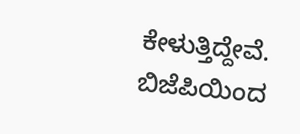ಕೇಳುತ್ತಿದ್ದೇವೆ. ಬಿಜೆಪಿಯಿಂದ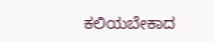ಕಲಿಯಬೇಕಾದ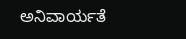ಅನಿವಾರ್ಯತೆ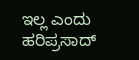ಇಲ್ಲ ಎಂದು ಹರಿಪ್ರಸಾದ್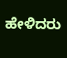ಹೇಳಿದರು